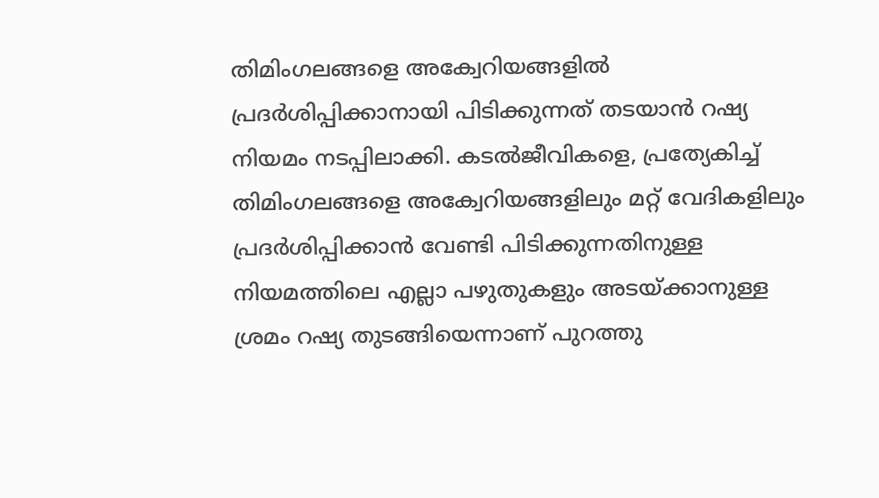തിമിംഗലങ്ങളെ അക്വേറിയങ്ങളിൽ പ്രദർശിപ്പിക്കാനായി പിടിക്കുന്നത് തടയാൻ റഷ്യ നിയമം നടപ്പിലാക്കി. കടൽജീവികളെ, പ്രത്യേകിച്ച് തിമിംഗലങ്ങളെ അക്വേറിയങ്ങളിലും മറ്റ് വേദികളിലും പ്രദർശിപ്പിക്കാൻ വേണ്ടി പിടിക്കുന്നതിനുള്ള നിയമത്തിലെ എല്ലാ പഴുതുകളും അടയ്ക്കാനുള്ള ശ്രമം റഷ്യ തുടങ്ങിയെന്നാണ് പുറത്തു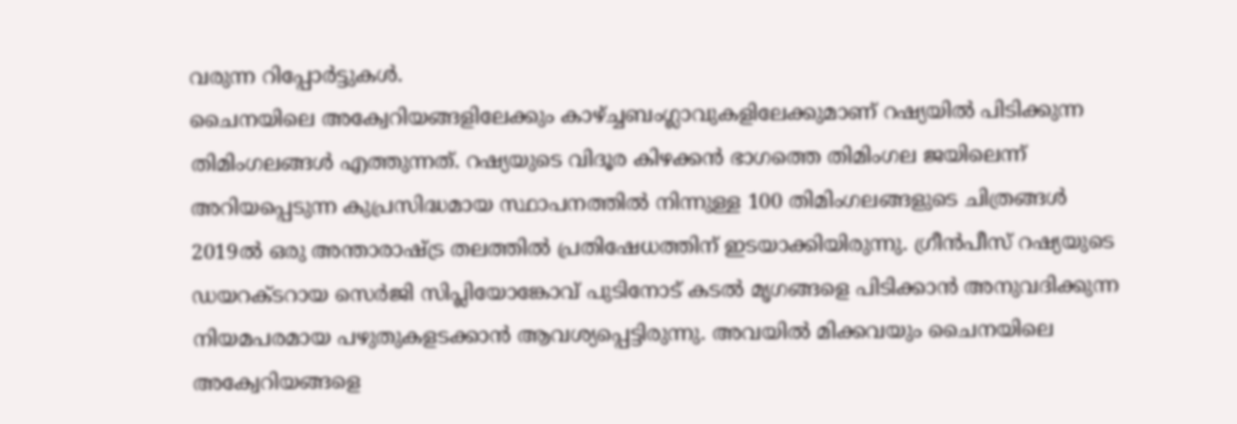വരുന്ന റിപ്പോർട്ടുകൾ.
ചൈനയിലെ അക്വേറിയങ്ങളിലേക്കും കാഴ്ച്ചബംഗ്ലാവുകളിലേക്കുമാണ് റഷ്യയിൽ പിടിക്കുന്ന തിമിംഗലങ്ങൾ എത്തുന്നത്. റഷ്യയുടെ വിദൂര കിഴക്കൻ ഭാഗത്തെ തിമിംഗല ജയിലെന്ന് അറിയപ്പെടുന്ന കുപ്രസിദ്ധമായ സ്ഥാപനത്തിൽ നിന്നുള്ള 100 തിമിംഗലങ്ങളുടെ ചിത്രങ്ങൾ 2019ൽ ഒരു അന്താരാഷ്ട്ര തലത്തിൽ പ്രതിഷേധത്തിന് ഇടയാക്കിയിരുന്നു. ഗ്രീൻപീസ് റഷ്യയുടെ ഡയറക്ടറായ സെർജി സിപ്ലിയോങ്കോവ് പുടിനോട് കടൽ മൃഗങ്ങളെ പിടിക്കാൻ അനുവദിക്കുന്ന നിയമപരമായ പഴുതുകളടക്കാൻ ആവശ്യപ്പെട്ടിരുന്നു. അവയിൽ മിക്കവയും ചൈനയിലെ അക്വേറിയങ്ങളെ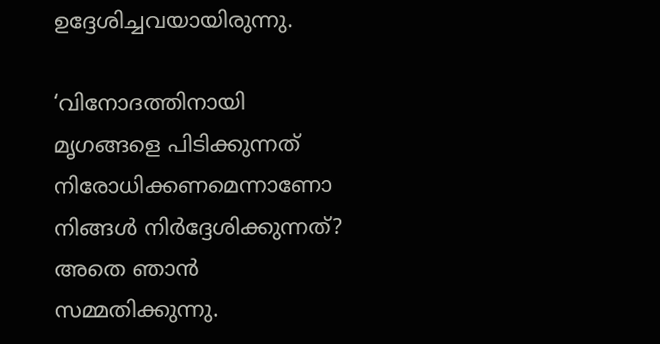ഉദ്ദേശിച്ചവയായിരുന്നു.

‘വിനോദത്തിനായി മൃഗങ്ങളെ പിടിക്കുന്നത് നിരോധിക്കണമെന്നാണോ നിങ്ങൾ നിർദ്ദേശിക്കുന്നത്? അതെ ഞാൻ സമ്മതിക്കുന്നു.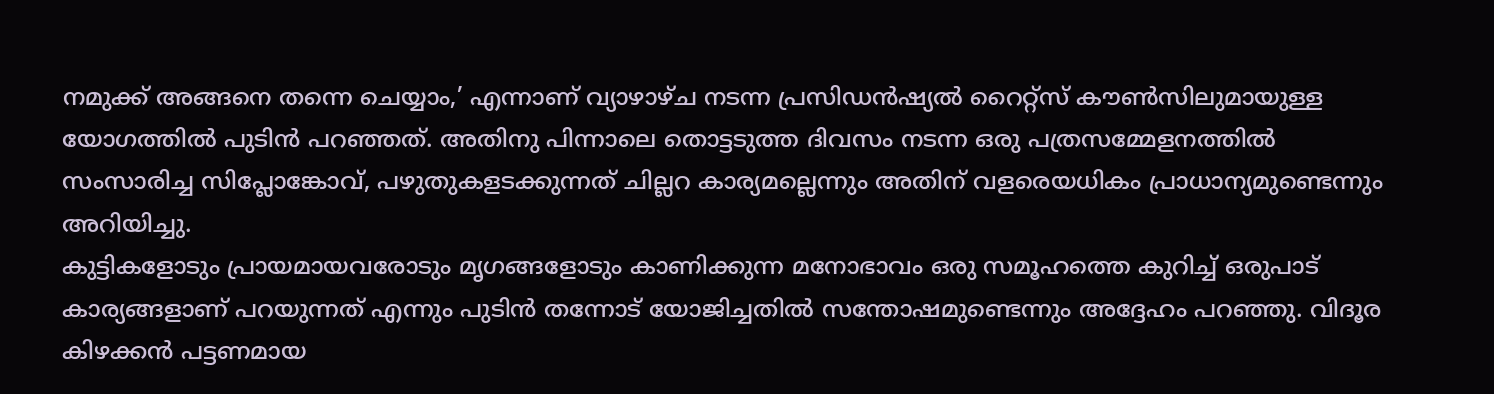നമുക്ക് അങ്ങനെ തന്നെ ചെയ്യാം,’ എന്നാണ് വ്യാഴാഴ്ച നടന്ന പ്രസിഡൻഷ്യൽ റൈറ്റ്സ് കൗൺസിലുമായുള്ള യോഗത്തിൽ പുടിൻ പറഞ്ഞത്. അതിനു പിന്നാലെ തൊട്ടടുത്ത ദിവസം നടന്ന ഒരു പത്രസമ്മേളനത്തിൽ സംസാരിച്ച സിപ്ലോങ്കോവ്, പഴുതുകളടക്കുന്നത് ചില്ലറ കാര്യമല്ലെന്നും അതിന് വളരെയധികം പ്രാധാന്യമുണ്ടെന്നും അറിയിച്ചു.
കുട്ടികളോടും പ്രായമായവരോടും മൃഗങ്ങളോടും കാണിക്കുന്ന മനോഭാവം ഒരു സമൂഹത്തെ കുറിച്ച് ഒരുപാട് കാര്യങ്ങളാണ് പറയുന്നത് എന്നും പുടിൻ തന്നോട് യോജിച്ചതിൽ സന്തോഷമുണ്ടെന്നും അദ്ദേഹം പറഞ്ഞു. വിദൂര കിഴക്കൻ പട്ടണമായ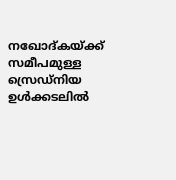നഖോദ്കയ്ക്ക് സമീപമുള്ള സ്രെഡ്നിയ ഉൾക്കടലിൽ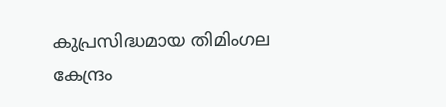കുപ്രസിദ്ധമായ തിമിംഗല കേന്ദ്രം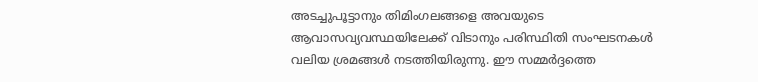അടച്ചുപൂട്ടാനും തിമിംഗലങ്ങളെ അവയുടെ ആവാസവ്യവസ്ഥയിലേക്ക് വിടാനും പരിസ്ഥിതി സംഘടനകൾ വലിയ ശ്രമങ്ങൾ നടത്തിയിരുന്നു. ഈ സമ്മർദ്ദത്തെ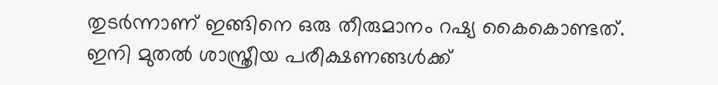തുടർന്നാണ് ഇങ്ങിനെ ഒരു തീരുമാനം റഷ്യ കൈകൊണ്ടത്. ഇനി മുതൽ ശാസ്ത്രീയ പരീക്ഷണങ്ങൾക്ക്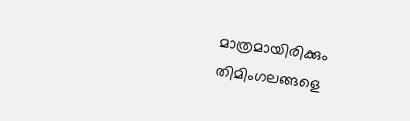മാത്രമായിരിക്കും തിമിംഗലങ്ങളെ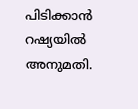പിടിക്കാൻ റഷ്യയിൽ അനുമതി.